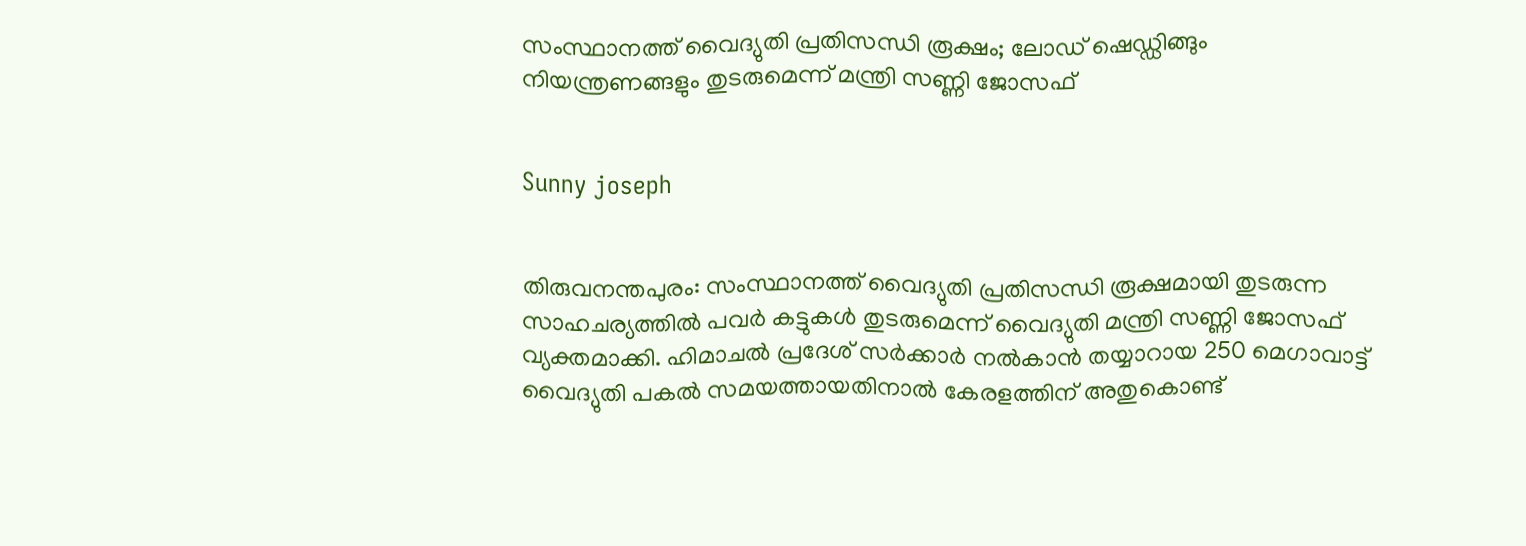സംസ്ഥാനത്ത് വൈദ്യുതി പ്രതിസന്ധി രൂക്ഷം; ലോഡ് ഷെഡ്ഡിങ്ങും നിയന്ത്രണങ്ങളും തുടരുമെന്ന് മന്ത്രി സണ്ണി ജോസഫ്


Sunny joseph


തിരുവനന്തപുരം: സംസ്ഥാനത്ത് വൈദ്യുതി പ്രതിസന്ധി രൂക്ഷമായി തുടരുന്ന സാഹചര്യത്തില്‍ പവര്‍ കട്ടുകള്‍ തുടരുമെന്ന് വൈദ്യുതി മന്ത്രി സണ്ണി ജോസഫ് വ്യക്തമാക്കി. ഹിമാചല്‍ പ്രദേശ് സര്‍ക്കാര്‍ നല്‍കാന്‍ തയ്യാറായ 250 മെഗാവാട്ട് വൈദ്യുതി പകല്‍ സമയത്തായതിനാല്‍ കേരളത്തിന് അതുകൊണ്ട്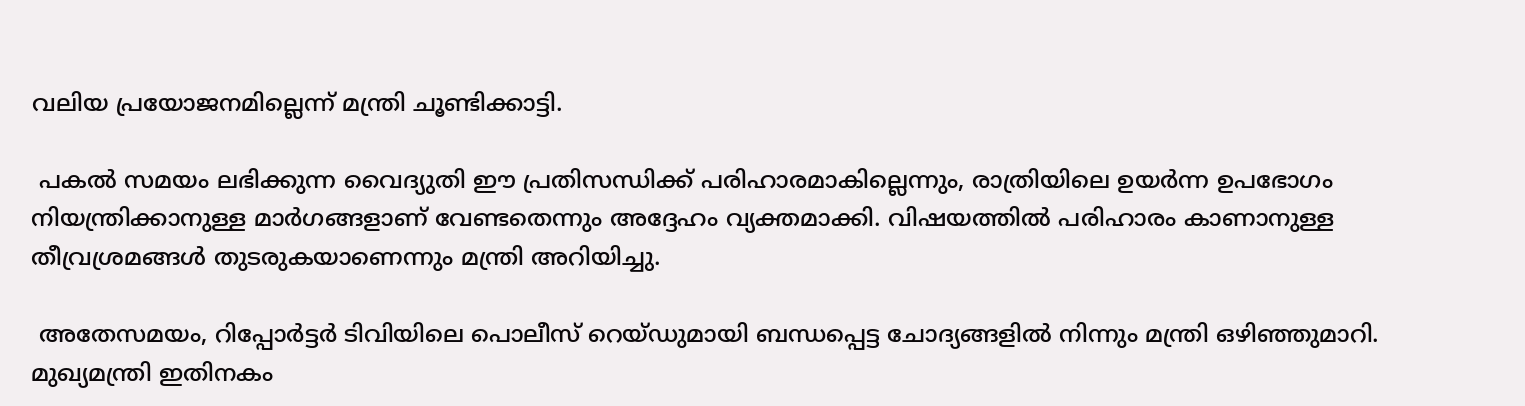വലിയ പ്രയോജനമില്ലെന്ന് മന്ത്രി ചൂണ്ടിക്കാട്ടി.

 പകല്‍ സമയം ലഭിക്കുന്ന വൈദ്യുതി ഈ പ്രതിസന്ധിക്ക് പരിഹാരമാകില്ലെന്നും, രാത്രിയിലെ ഉയര്‍ന്ന ഉപഭോഗം നിയന്ത്രിക്കാനുള്ള മാര്‍ഗങ്ങളാണ് വേണ്ടതെന്നും അദ്ദേഹം വ്യക്തമാക്കി. വിഷയത്തില്‍ പരിഹാരം കാണാനുള്ള തീവ്രശ്രമങ്ങള്‍ തുടരുകയാണെന്നും മന്ത്രി അറിയിച്ചു.

 അതേസമയം, റിപ്പോര്‍ട്ടര്‍ ടിവിയിലെ പൊലീസ് റെയ്ഡുമായി ബന്ധപ്പെട്ട ചോദ്യങ്ങളില്‍ നിന്നും മന്ത്രി ഒഴിഞ്ഞുമാറി. മുഖ്യമന്ത്രി ഇതിനകം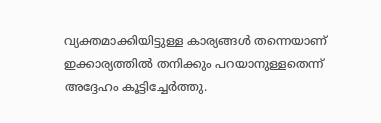വ്യക്തമാക്കിയിട്ടുള്ള കാര്യങ്ങള്‍ തന്നെയാണ് ഇക്കാര്യത്തില്‍ തനിക്കും പറയാനുള്ളതെന്ന് അദ്ദേഹം കൂട്ടിച്ചേര്‍ത്തു.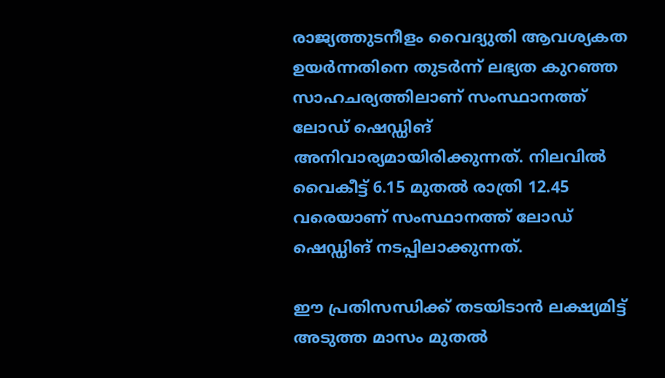രാജ്യത്തുടനീളം വൈദ്യുതി ആവശ്യകത ഉയര്‍ന്നതിനെ തുടര്‍ന്ന് ലഭ്യത കുറഞ്ഞ സാഹചര്യത്തിലാണ് സംസ്ഥാനത്ത് ലോഡ് ഷെഡ്ഡിങ് അനിവാര്യമായിരിക്കുന്നത്. നിലവില്‍ വൈകീട്ട് 6.15 മുതല്‍ രാത്രി 12.45 വരെയാണ് സംസ്ഥാനത്ത് ലോഡ് ഷെഡ്ഡിങ് നടപ്പിലാക്കുന്നത്.

ഈ പ്രതിസന്ധിക്ക് തടയിടാന്‍ ലക്ഷ്യമിട്ട് അടുത്ത മാസം മുതല്‍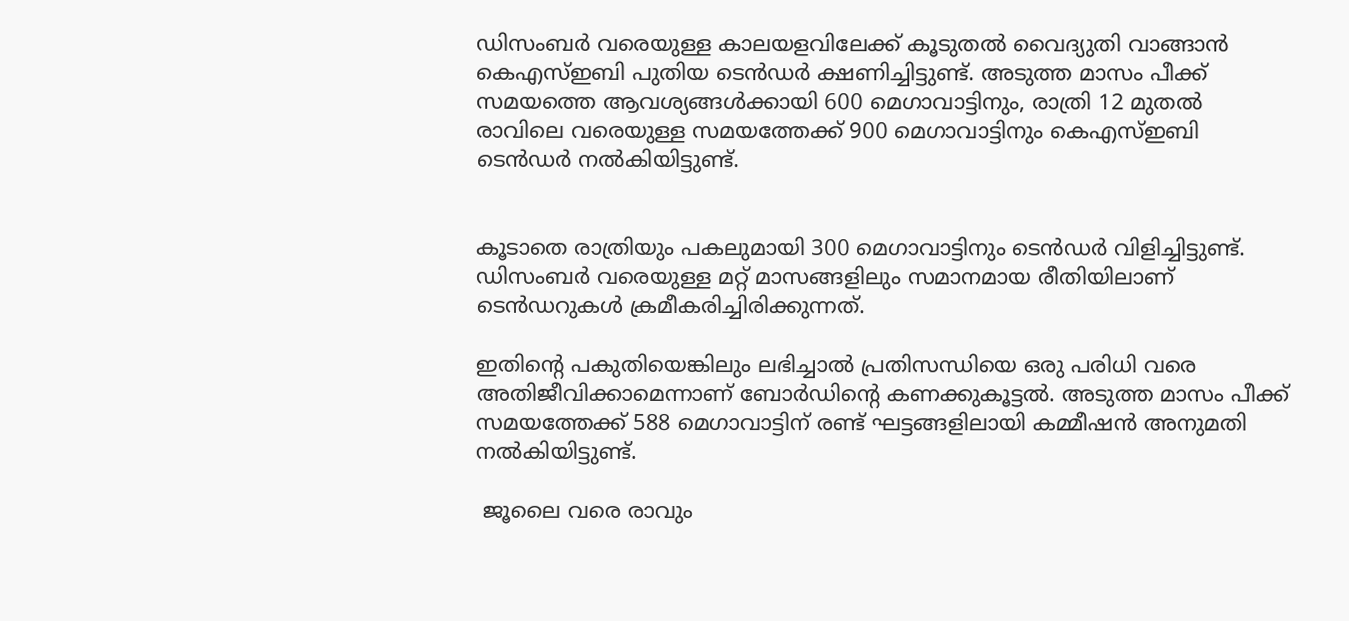ഡിസംബര്‍ വരെയുള്ള കാലയളവിലേക്ക് കൂടുതല്‍ വൈദ്യുതി വാങ്ങാന്‍ കെഎസ്ഇബി പുതിയ ടെന്‍ഡര്‍ ക്ഷണിച്ചിട്ടുണ്ട്. അടുത്ത മാസം പീക്ക് സമയത്തെ ആവശ്യങ്ങള്‍ക്കായി 600 മെഗാവാട്ടിനും, രാത്രി 12 മുതല്‍ രാവിലെ വരെയുള്ള സമയത്തേക്ക് 900 മെഗാവാട്ടിനും കെഎസ്ഇബി ടെന്‍ഡര്‍ നല്‍കിയിട്ടുണ്ട്.


കൂടാതെ രാത്രിയും പകലുമായി 300 മെഗാവാട്ടിനും ടെന്‍ഡര്‍ വിളിച്ചിട്ടുണ്ട്. ഡിസംബര്‍ വരെയുള്ള മറ്റ് മാസങ്ങളിലും സമാനമായ രീതിയിലാണ് ടെന്‍ഡറുകള്‍ ക്രമീകരിച്ചിരിക്കുന്നത്.

ഇതിന്റെ പകുതിയെങ്കിലും ലഭിച്ചാല്‍ പ്രതിസന്ധിയെ ഒരു പരിധി വരെ അതിജീവിക്കാമെന്നാണ് ബോര്‍ഡിന്റെ കണക്കുകൂട്ടല്‍. അടുത്ത മാസം പീക്ക് സമയത്തേക്ക് 588 മെഗാവാട്ടിന് രണ്ട് ഘട്ടങ്ങളിലായി കമ്മീഷന്‍ അനുമതി നല്‍കിയിട്ടുണ്ട്.

 ജൂലൈ വരെ രാവും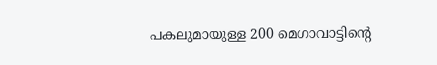പകലുമായുള്ള 200 മെഗാവാട്ടിന്റെ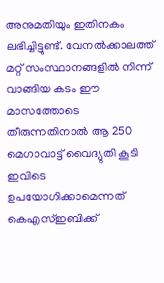അനുമതിയും ഇതിനകം ലഭിച്ചിട്ടുണ്ട്. വേനല്‍ക്കാലത്ത് മറ്റ് സംസ്ഥാനങ്ങളില്‍ നിന്ന് വാങ്ങിയ കടം ഈ മാസത്തോടെ തീരുന്നതിനാല്‍ ആ 250 മെഗാവാട്ട് വൈദ്യുതി കൂടി ഇവിടെ ഉപയോഗിക്കാമെന്നത് കെഎസ്ഇബിക്ക്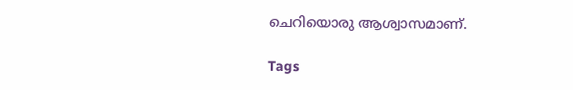ചെറിയൊരു ആശ്വാസമാണ്.

Tags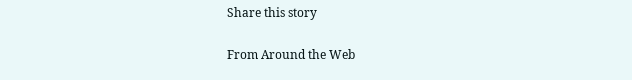Share this story

From Around the Web